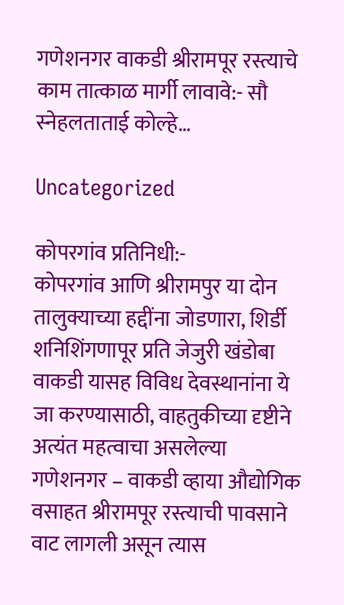गणेशनगर वाकडी श्रीरामपूर रस्त्याचे काम तात्काळ मार्गी लावावे:- सौ स्नेहलताताई कोल्हे…

Uncategorized

कोपरगांव प्रतिनिधी:-
कोपरगांव आणि श्रीरामपुर या दोन तालुक्याच्या हद्दींना जोडणारा, शिर्डी शनिशिंगणापूर प्रति जेजुरी खंडोबा वाकडी यासह विविध देवस्थानांना ये जा करण्यासाठी, वाहतुकीच्या दृष्टीने अत्यंत महत्वाचा असलेल्या गणेशनगर – वाकडी व्हाया औद्योगिक वसाहत श्रीरामपूर रस्त्याची पावसाने वाट लागली असून त्यास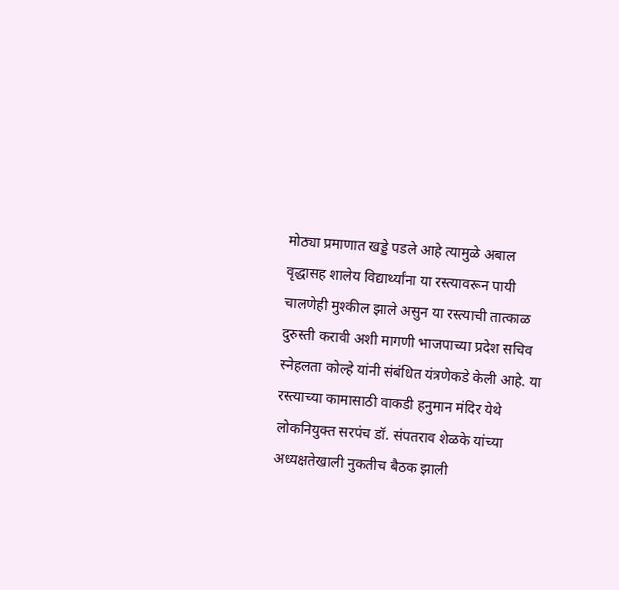मोठ्या प्रमाणात खड्डे पडले आहे त्यामुळे अबाल वृद्धासह शालेय विद्यार्थ्यांना या रस्त्यावरून पायी चालणेही मुश्कील झाले असुन या रस्त्याची तात्काळ दुरुस्ती करावी अशी मागणी भाजपाच्या प्रदेश सचिव स्नेहलता कोल्हे यांनी संबंधित यंत्रणेकडे केली आहे. या रस्त्याच्या कामासाठी वाकडी हनुमान मंदिर येथे लोकनियुक्त सरपंच डॉ. संपतराव शेळके यांच्या अध्यक्षतेखाली नुकतीच बैठक झाली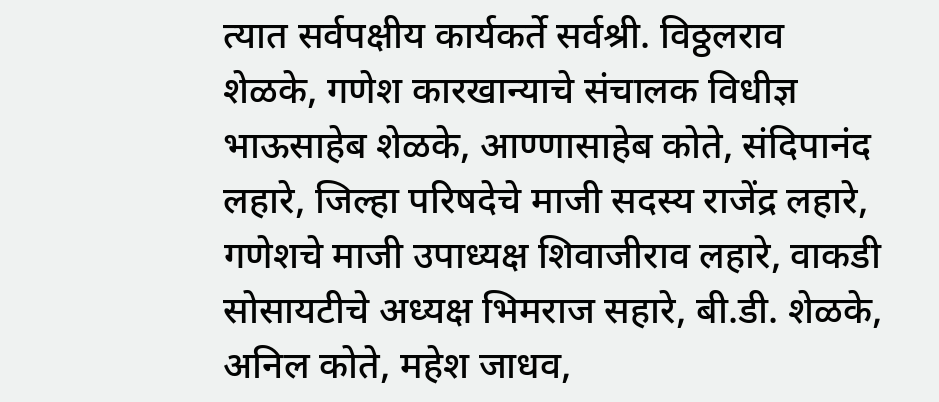त्यात सर्वपक्षीय कार्यकर्ते सर्वश्री. विठ्ठलराव शेळके, गणेश कारखान्याचे संचालक विधीज्ञ भाऊसाहेब शेळके, आण्णासाहेब कोते, संदिपानंद लहारे, जिल्हा परिषदेचे माजी सदस्य राजेंद्र लहारे, गणेशचे माजी उपाध्यक्ष शिवाजीराव लहारे, वाकडी सोसायटीचे अध्यक्ष भिमराज सहारे, बी.डी. शेळके, अनिल कोते, महेश जाधव,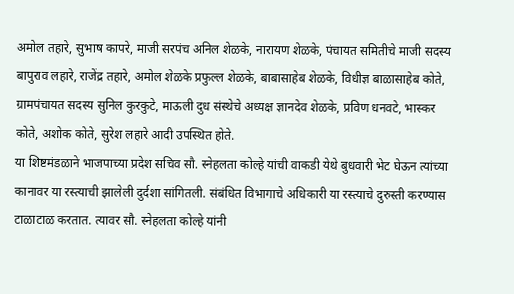अमोल तहारे, सुभाष कापरे, माजी सरपंच अनिल शेळके, नारायण शेळके, पंचायत समितीचे माजी सदस्य बापुराव लहारे, राजेंद्र तहारे, अमोल शेळके प्रफुल्ल शेळके, बाबासाहेब शेळके, विधीज्ञ बाळासाहेब कोते, ग्रामपंचायत सदस्य सुनिल कुरकुटे, माऊली दुध संस्थेचे अध्यक्ष ज्ञानदेव शेळके, प्रविण धनवटे, भास्कर कोते, अशोक कोते, सुरेश लहारे आदी उपस्थित होते.
या शिष्टमंडळाने भाजपाच्या प्रदेश सचिव सौ. स्नेहलता कोल्हे यांची वाकडी येथे बुधवारी भेट घेऊन त्यांच्या कानावर या रस्त्याची झालेली दुर्दशा सांगितली. संबंधित विभागाचे अधिकारी या रस्त्याचे दुरुस्ती करण्यास टाळाटाळ करतात. त्यावर सौ. स्नेहलता कोल्हे यांनी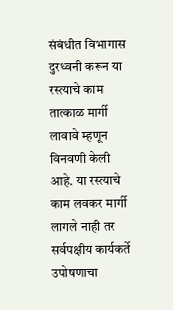संबंधीत विभागास दुरध्वनी करून या रस्त्याचे काम तात्काळ मार्गी लावावे म्हणून विनवणी केली आहे. या रस्त्याचे काम लवकर मार्गी लागले नाही तर सर्वपक्षीय कार्यकर्ते उपोषणाचा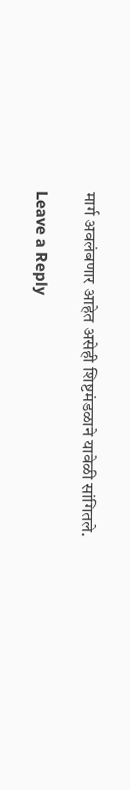मार्ग अवलंबणार आहेत असेही शिष्टमंडळाने यावेळी सांगितले.

Leave a Reply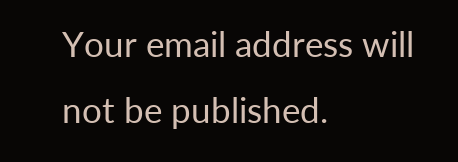Your email address will not be published.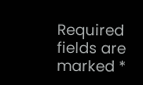Required fields are marked *